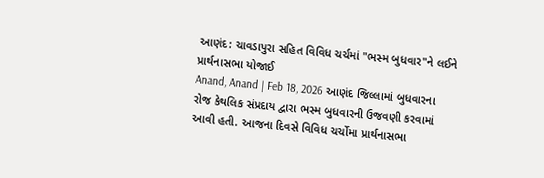આણંદ: ચાવડાપુરા સહિત વિવિધ ચર્ચમાં "ભસ્મ બુધવાર"ને લઈને પ્રાર્થનાસભા યોજાઈ
Anand, Anand | Feb 18, 2026 આણંદ જિલ્લામાં બુધવારના રોજ કેથલિક સંપ્રદાય દ્વારા ભસ્મ બુધવારની ઉજવણી કરવામાં આવી હતી. આજના દિવસે વિવિધ ચર્ચોમા પ્રાર્થનાસભા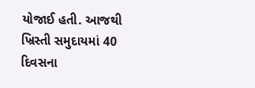યોજાઈ હતી. આજથી ખ્રિસ્તી સમુદાયમાં 40 દિવસના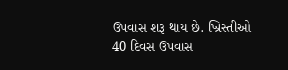ઉપવાસ શરૂ થાય છે. ખ્રિસ્તીઓ 40 દિવસ ઉપવાસ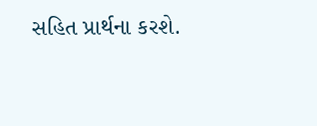સહિત પ્રાર્થના કરશે.